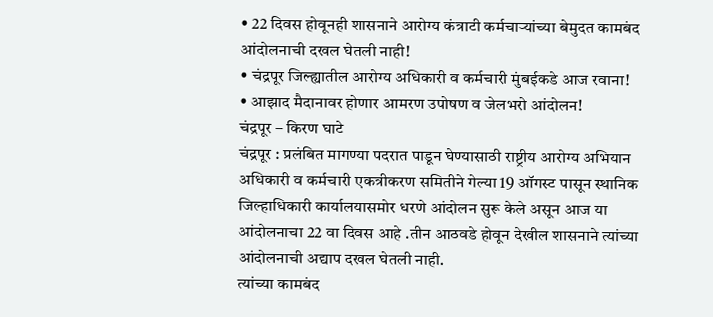• 22 दिवस होवूनही शासनाने आरोग्य कंत्राटी कर्मचाऱ्यांच्या बेमुदत कामबंद आंदोलनाची दखल घेतली नाही!
• चंद्रपूर जिल्ह्यातील आरोग्य अधिकारी व कर्मचारी मुंबईकडे आज रवाना!
• आझाद मैदानावर होणार आमरण उपोषण व जेलभरो आंदोलन!
चंद्रपूर – किरण घाटे
चंद्रपूर : प्रलंबित मागण्या पदरात पाडून घेण्यासाठी राष्ट्रीय आरोग्य अभियान अधिकारी व कर्मचारी एकत्रीकरण समितीने गेल्या 19 ऑगस्ट पासून स्थानिक जिल्हाधिकारी कार्यालयासमोर धरणे आंदोलन सुरू केले असून आज या आंदोलनाचा 22 वा दिवस आहे .तीन आठवडे होवून देखील शासनाने त्यांच्या आंदोलनाची अद्याप दखल घेतली नाही.
त्यांच्या कामबंद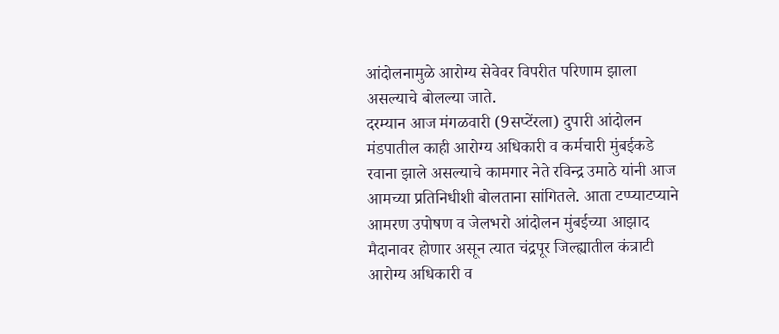आंदोलनामुळे आरोग्य सेवेवर विपरीत परिणाम झाला असल्याचे बोलल्या जाते.
दरम्यान आज मंगळवारी (9सप्टेंरला) दुपारी आंदोलन मंडपातील काही आरोग्य अधिकारी व कर्मचारी मुंबईकडे रवाना झाले असल्याचे कामगार नेते रविन्द्र उमाठे यांनी आज आमच्या प्रतिनिधीशी बोलताना सांगितले. आता टप्प्याटप्याने आमरण उपोषण व जेलभरो आंदोलन मुंबईच्या आझाद मैदानावर होणार असून त्यात चंद्रपूर जिल्ह्यातील कंत्राटी आरोग्य अधिकारी व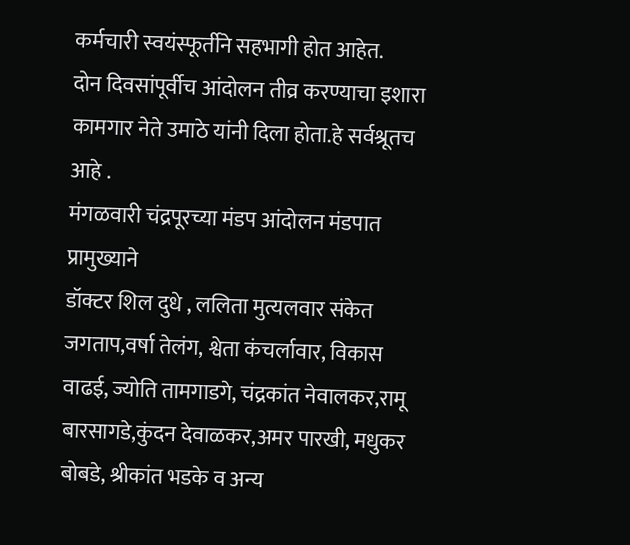कर्मचारी स्वयंस्फूर्तीने सहभागी होत आहेत.
दोन दिवसांपूर्वीच आंदोलन तीव्र करण्याचा इशारा कामगार नेते उमाठे यांनी दिला होता.हे सर्वश्रूतच आहे .
मंगळवारी चंद्रपूरच्या मंडप आंदोलन मंडपात प्रामुख्याने
डॉक्टर शिल दुधे , ललिता मुत्यलवार संकेत जगताप,वर्षा तेलंग, श्वेता कंचर्लावार, विकास वाढई, ज्योति तामगाडगे, चंद्रकांत नेवालकर,रामू बारसागडे,कुंदन देवाळकर,अमर पारखी, मधुकर बोबडे, श्रीकांत भडके व अन्य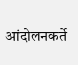आंदोलनकर्ते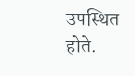उपस्थित होते.